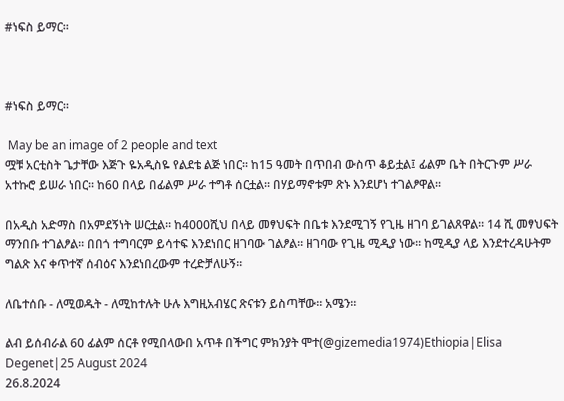#ነፍስ ይማር።



#ነፍስ ይማር።

 May be an image of 2 people and text
ሟቹ አርቲስት ጌታቸው እጅጉ ዬአዲስዬ የልደቴ ልጅ ነበር። ከ15 ዓመት በጥበብ ውስጥ ቆይቷል፤ ፊልም ቤት በትርጉም ሥራ አተኩሮ ይሠራ ነበር። ከ60 በላይ በፊልም ሥራ ተግቶ ሰርቷል። በሃይማኖቱም ጽኑ እንደሆነ ተገልፆዋል።

በአዲስ አድማስ በአምደኝነት ሠርቷል። ከ4000ሺህ በላይ መፃህፍት በቤቱ እንደሚገኝ የጊዜ ዘገባ ይገልጸዋል። 14 ሺ መፃህፍት ማንበቡ ተገልፆል። በበጎ ተግባርም ይሳተፍ እንደነበር ዘገባው ገልፆል። ዘገባው የጊዜ ሚዲያ ነው። ከሚዲያ ላይ እንደተረዳሁትም ግልጽ እና ቀጥተኛ ሰብዕና እንደነበረውም ተረድቻለሁኝ።

ለቤተሰቡ - ለሚወዱት - ለሚከተሉት ሁሉ እግዚአብሄር ጽናቱን ይስጣቸው። አሜን።

ልብ ይሰብራል 60 ፊልም ሰርቶ የሚበላውበ አጥቶ በችግር ምክንያት ሞተ(@gizemedia1974)Ethiopia|Elisa Degenet|25 August 2024
26.8.2024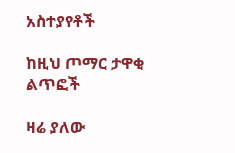አስተያየቶች

ከዚህ ጦማር ታዋቂ ልጥፎች

ዛሬ ያለው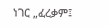ነገር „ፈረቃም፤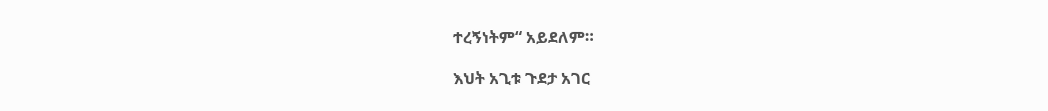ተረኝነትም“ አይደለም።

እህት አጊቱ ጉደታ አገር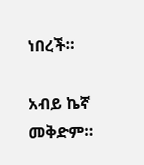ነበረች።

አብይ ኬኛ መቅድም።